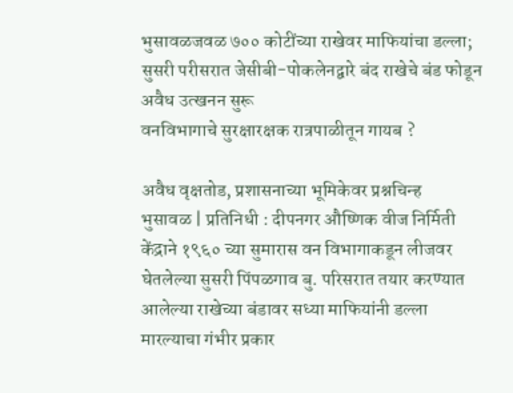भुसावळजवळ ७०० कोटींच्या राखेवर माफियांचा डल्ला; सुसरी परीसरात जेसीबी-पोकलेनद्वारे बंद राखेचे बंड फोडून अवैध उत्खनन सुरू
वनविभागाचे सुरक्षारक्षक रात्रपाळीतून गायब ?

अवैध वृक्षतोड, प्रशासनाच्या भूमिकेवर प्रश्नचिन्ह
भुसावळ | प्रतिनिधी : दीपनगर औष्णिक वीज निर्मिती केंद्राने १९६० च्या सुमारास वन विभागाकडून लीजवर घेतलेल्या सुसरी पिंपळगाव बु. परिसरात तयार करण्यात आलेल्या राखेच्या बंडावर सध्या माफियांनी डल्ला मारल्याचा गंभीर प्रकार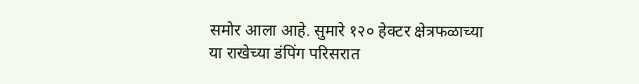समोर आला आहे. सुमारे १२० हेक्टर क्षेत्रफळाच्या या राखेच्या डंपिंग परिसरात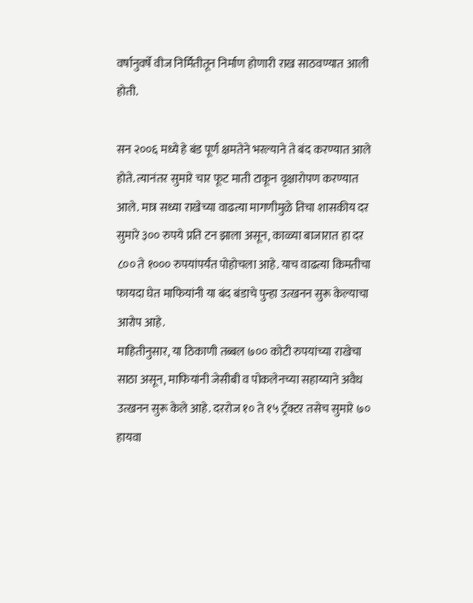वर्षानुवर्षे वीज निर्मितीतून निर्माण होणारी राख साठवण्यात आली होती.

सन २००६ मध्ये हे बंड पूर्ण क्षमतेने भरल्याने ते बंद करण्यात आले होते. त्यानंतर सुमारे चार फूट माती टाकून वृक्षारोपण करण्यात आले. मात्र सध्या राखेच्या वाढत्या मागणीमुळे तिचा शासकीय दर सुमारे ३०० रुपये प्रति टन झाला असून, काळ्या बाजारात हा दर ८०० ते १००० रुपयांपर्यंत पोहोचला आहे. याच वाढत्या किमतीचा फायदा घेत माफियांनी या बंद बंडाचे पुन्हा उत्खनन सुरू केल्याचा आरोप आहे.
माहितीनुसार, या ठिकाणी तब्बल ७०० कोटी रुपयांच्या राखेचा साठा असून, माफियांनी जेसीबी व पोकलेनच्या सहाय्याने अवैध उत्खनन सुरू केले आहे. दररोज १० ते १५ ट्रॅक्टर तसेच सुमारे ७० हायवा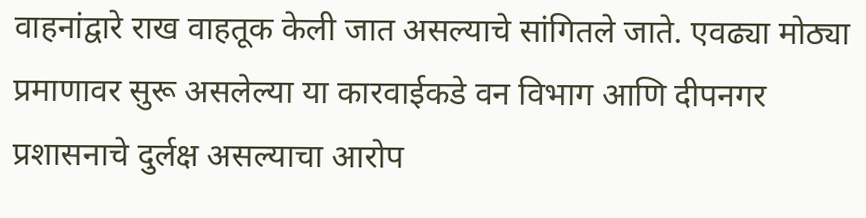वाहनांद्वारे राख वाहतूक केली जात असल्याचे सांगितले जाते. एवढ्या मोठ्या प्रमाणावर सुरू असलेल्या या कारवाईकडे वन विभाग आणि दीपनगर प्रशासनाचे दुर्लक्ष असल्याचा आरोप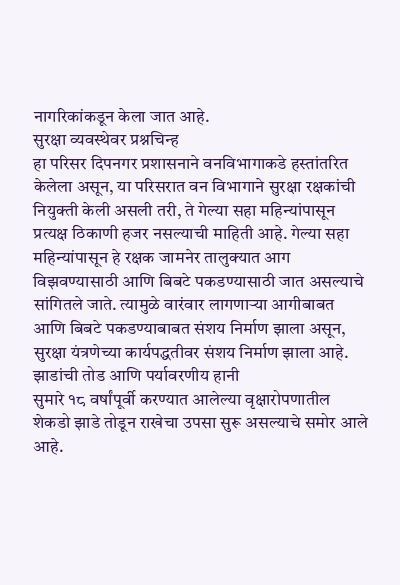नागरिकांकडून केला जात आहे.
सुरक्षा व्यवस्थेवर प्रश्नचिन्ह
हा परिसर दिपनगर प्रशासनाने वनविभागाकडे हस्तांतरित केलेला असून, या परिसरात वन विभागाने सुरक्षा रक्षकांची नियुक्ती केली असली तरी, ते गेल्या सहा महिन्यांपासून प्रत्यक्ष ठिकाणी हजर नसल्याची माहिती आहे. गेल्या सहा महिन्यांपासून हे रक्षक जामनेर तालुक्यात आग विझवण्यासाठी आणि बिबटे पकडण्यासाठी जात असल्याचे सांगितले जाते. त्यामुळे वारंवार लागणाऱ्या आगीबाबत आणि बिबटे पकडण्याबाबत संशय निर्माण झाला असून, सुरक्षा यंत्रणेच्या कार्यपद्धतीवर संशय निर्माण झाला आहे.
झाडांची तोड आणि पर्यावरणीय हानी
सुमारे १८ वर्षांपूर्वी करण्यात आलेल्या वृक्षारोपणातील शेकडो झाडे तोडून राखेचा उपसा सुरू असल्याचे समोर आले आहे.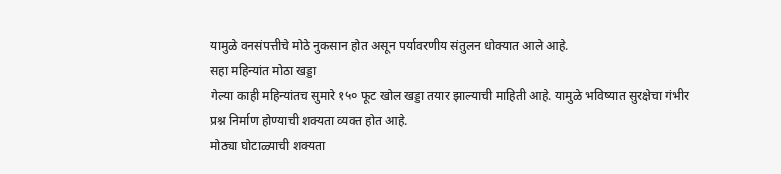यामुळे वनसंपत्तीचे मोठे नुकसान होत असून पर्यावरणीय संतुलन धोक्यात आले आहे.
सहा महिन्यांत मोठा खड्डा
गेल्या काही महिन्यांतच सुमारे १५० फूट खोल खड्डा तयार झाल्याची माहिती आहे. यामुळे भविष्यात सुरक्षेचा गंभीर प्रश्न निर्माण होण्याची शक्यता व्यक्त होत आहे.
मोठ्या घोटाळ्याची शक्यता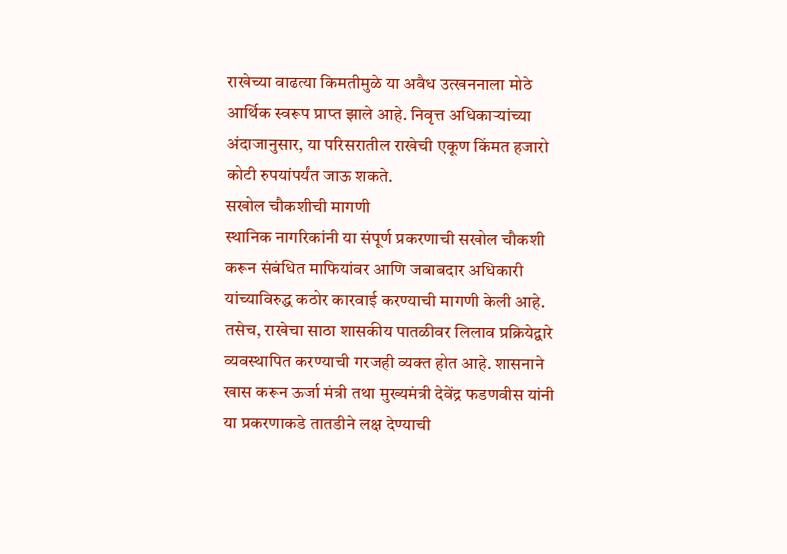राखेच्या वाढत्या किमतीमुळे या अवैध उत्खननाला मोठे आर्थिक स्वरूप प्राप्त झाले आहे. निवृत्त अधिकाऱ्यांच्या अंदाजानुसार, या परिसरातील राखेची एकूण किंमत हजारो कोटी रुपयांपर्यंत जाऊ शकते.
सखोल चौकशीची मागणी
स्थानिक नागरिकांनी या संपूर्ण प्रकरणाची सखोल चौकशी करून संबंधित माफियांवर आणि जबाबदार अधिकारी यांच्याविरुद्ध कठोर कारवाई करण्याची मागणी केली आहे. तसेच, राखेचा साठा शासकीय पातळीवर लिलाव प्रक्रियेद्वारे व्यवस्थापित करण्याची गरजही व्यक्त होत आहे. शासनाने खास करून ऊर्जा मंत्री तथा मुख्यमंत्री देवेंद्र फडणवीस यांनी या प्रकरणाकडे तातडीने लक्ष देण्याची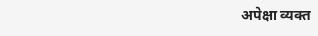अपेक्षा व्यक्त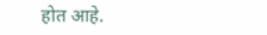होत आहे.